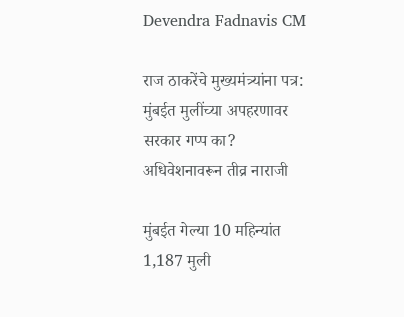Devendra Fadnavis CM

राज ठाकरेंचे मुख्यमंत्र्यांना पत्र: मुंबईत मुलींच्या अपहरणावर सरकार गप्प का? अधिवेशनावरून तीव्र नाराजी

मुंबईत गेल्या 10 महिन्यांत 1,187 मुली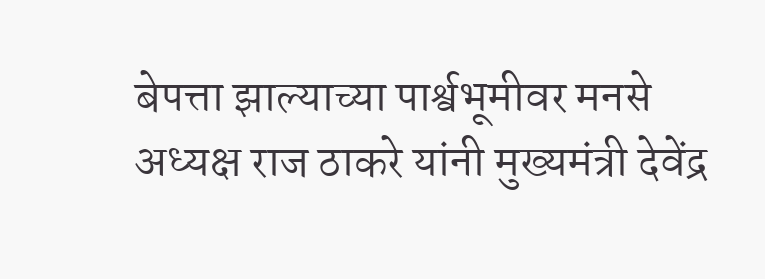बेपत्ता झाल्याच्या पार्श्वभूमीवर मनसे अध्यक्ष राज ठाकरे यांनी मुख्यमंत्री देवेंद्र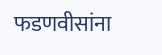फडणवीसांना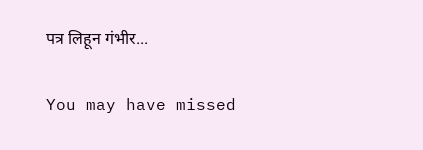पत्र लिहून गंभीर...

You may have missed